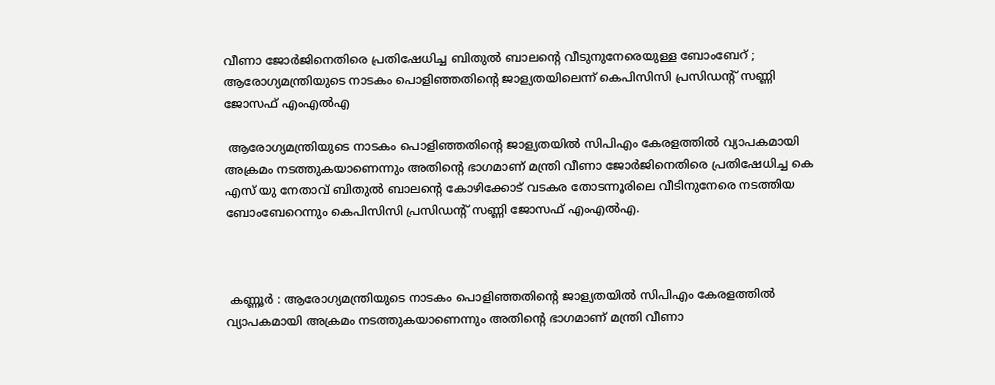വീണാ ജോർജിനെതിരെ പ്രതിഷേധിച്ച ബിതുൽ ബാലന്റെ വീടുനുനേരെയുള്ള ബോംബേറ് ; ആരോഗ്യമന്ത്രിയുടെ നാടകം പൊളിഞ്ഞതിന്റെ ജാള്യതയിലെന്ന് കെപിസിസി പ്രസിഡന്റ് സണ്ണി ജോസഫ് എംഎൽഎ

 ആരോഗ്യമന്ത്രിയുടെ നാടകം പൊളിഞ്ഞതിന്റെ ജാള്യതയിൽ സിപിഎം കേരളത്തിൽ വ്യാപകമായി അക്രമം നടത്തുകയാണെന്നും അതിന്റെ ഭാഗമാണ് മന്ത്രി വീണാ ജോർജിനെതിരെ പ്രതിഷേധിച്ച കെ എസ് യു നേതാവ് ബിതുൽ ബാലന്റെ കോഴിക്കോട് വടകര തോടന്നൂരിലെ വീടിനുനേരെ നടത്തിയ ബോംബേറെന്നും കെപിസിസി പ്രസിഡന്റ് സണ്ണി ജോസഫ് എംഎൽഎ.



 കണ്ണൂർ : ആരോഗ്യമന്ത്രിയുടെ നാടകം പൊളിഞ്ഞതിന്റെ ജാള്യതയിൽ സിപിഎം കേരളത്തിൽ വ്യാപകമായി അക്രമം നടത്തുകയാണെന്നും അതിന്റെ ഭാഗമാണ് മന്ത്രി വീണാ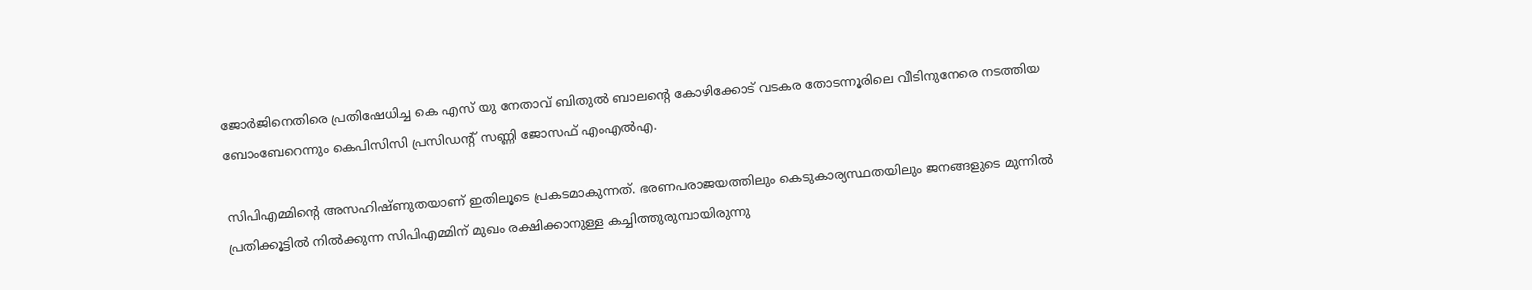ജോർജിനെതിരെ പ്രതിഷേധിച്ച കെ എസ് യു നേതാവ് ബിതുൽ ബാലന്റെ കോഴിക്കോട് വടകര തോടന്നൂരിലെ വീടിനുനേരെ നടത്തിയ ബോംബേറെന്നും കെപിസിസി പ്രസിഡന്റ് സണ്ണി ജോസഫ് എംഎൽഎ.

സിപിഎമ്മിന്റെ അസഹിഷ്ണുതയാണ് ഇതിലൂടെ പ്രകടമാകുന്നത്. ഭരണപരാജയത്തിലും കെടുകാര്യസ്ഥതയിലും ജനങ്ങളുടെ മുന്നിൽ പ്രതിക്കൂട്ടിൽ നിൽക്കുന്ന സിപിഎമ്മിന് മുഖം രക്ഷിക്കാനുള്ള കച്ചിത്തുരുമ്പായിരുന്നു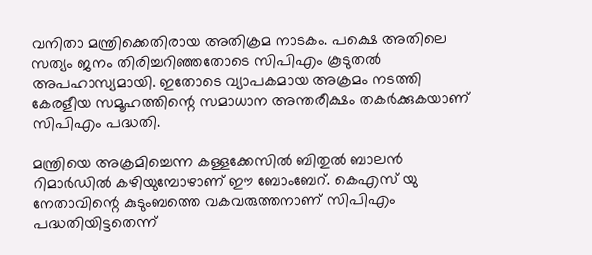വനിതാ മന്ത്രിക്കെതിരായ അതിക്രമ നാടകം. പക്ഷെ അതിലെ സത്യം ജനം തിരിച്ചറിഞ്ഞതോടെ സിപിഎം കൂടുതൽ അപഹാസ്യമായി. ഇതോടെ വ്യാപകമായ അക്രമം നടത്തി കേരളീയ സമൂഹത്തിന്റെ സമാധാന അന്തരീക്ഷം തകർക്കുകയാണ് സിപിഎം പദ്ധതി.

മന്ത്രിയെ അക്രമിച്ചെന്ന കള്ളക്കേസിൽ ബിതുൽ ബാലൻ റിമാർഡിൽ കഴിയുമ്പോഴാണ് ഈ ബോംബേറ്. കെഎസ് യു നേതാവിന്റെ കുടുംബത്തെ വകവരുത്തനാണ് സിപിഎം പദ്ധതിയിട്ടതെന്ന്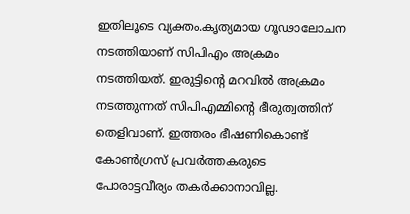ഇതിലൂടെ വ്യക്തം.കൃത്യമായ ഗൂഢാലോചന നടത്തിയാണ് സിപിഎം അക്രമം നടത്തിയത്. ഇരുട്ടിന്റെ മറവിൽ അക്രമം നടത്തുന്നത് സിപിഎമ്മിന്റെ ഭീരുത്വത്തിന് തെളിവാണ്. ഇത്തരം ഭീഷണികൊണ്ട് കോൺഗ്രസ് പ്രവർത്തകരുടെ പോരാട്ടവീര്യം തകർക്കാനാവില്ല.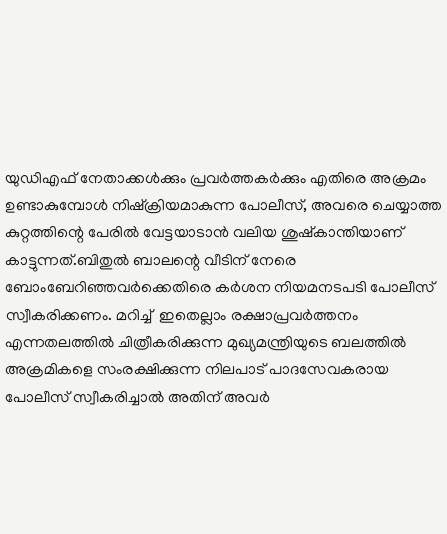യുഡിഎഫ് നേതാക്കൾക്കും പ്രവർത്തകർക്കും എതിരെ അക്രമം ഉണ്ടാകുമ്പോൾ നിഷ്‌ക്രിയമാകുന്ന പോലീസ്, അവരെ ചെയ്യാത്ത കുറ്റത്തിന്റെ പേരിൽ വേട്ടയാടാൻ വലിയ ശുഷ്‌കാന്തിയാണ് കാട്ടുന്നത്.ബിതുൽ ബാലന്റെ വീടിന് നേരെ ബോംബേറിഞ്ഞവർക്കെതിരെ കർശന നിയമനടപടി പോലീസ് സ്വീകരിക്കണം. മറിച്ച്  ഇതെല്ലാം രക്ഷാപ്രവർത്തനം എന്നതലത്തിൽ ചിത്രീകരിക്കുന്ന മുഖ്യമന്ത്രിയുടെ ബലത്തിൽ  അക്രമികളെ സംരക്ഷിക്കുന്ന നിലപാട് പാദസേവകരായ പോലീസ് സ്വീകരിച്ചാൽ അതിന് അവർ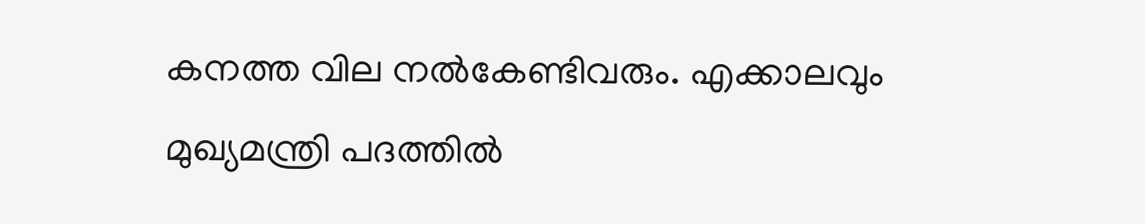കനത്ത വില നൽകേണ്ടിവരും. എക്കാലവും മുഖ്യമന്ത്രി പദത്തിൽ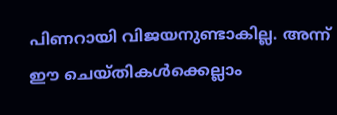പിണറായി വിജയനുണ്ടാകില്ല. അന്ന് ഈ ചെയ്തികൾക്കെല്ലാം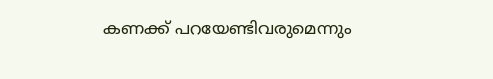കണക്ക് പറയേണ്ടിവരുമെന്നും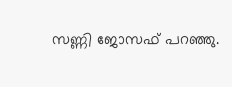സണ്ണി ജോസഫ് പറഞ്ഞു.